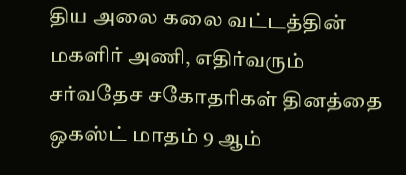திய அலை கலை வட்டத்தின் மகளிர் அணி, எதிர்வரும் சர்வதேச சகோதரிகள் தினத்தை ஒகஸ்ட் மாதம் 9 ஆம்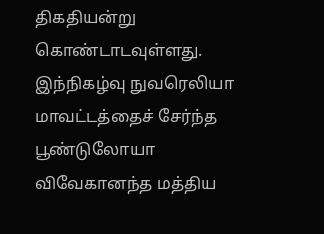திகதியன்று கொண்டாடவுள்ளது.
இந்நிகழ்வு நுவரெலியா மாவட்டத்தைச் சேர்ந்த பூண்டுலோயா விவேகானந்த மத்திய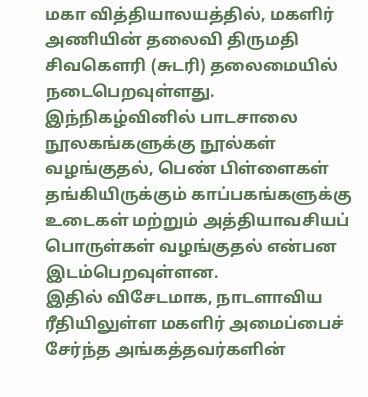மகா வித்தியாலயத்தில், மகளிர் அணியின் தலைவி திருமதி சிவகெளரி (சுடரி) தலைமையில் நடைபெறவுள்ளது.
இந்நிகழ்வினில் பாடசாலை நூலகங்களுக்கு நூல்கள் வழங்குதல், பெண் பிள்ளைகள் தங்கியிருக்கும் காப்பகங்களுக்கு உடைகள் மற்றும் அத்தியாவசியப் பொருள்கள் வழங்குதல் என்பன இடம்பெறவுள்ளன.
இதில் விசேடமாக, நாடளாவிய ரீதியிலுள்ள மகளிர் அமைப்பைச் சேர்ந்த அங்கத்தவர்களின்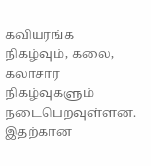கவியரங்க நிகழ்வும், கலை, கலாசார நிகழ்வுகளும் நடைபெறவுள்ளன. இதற்கான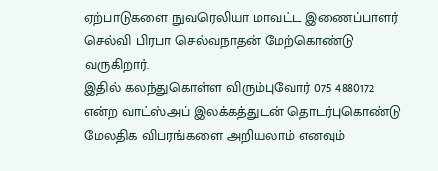ஏற்பாடுகளை நுவரெலியா மாவட்ட இணைப்பாளர் செல்வி பிரபா செல்வநாதன் மேற்கொண்டு வருகிறார்.
இதில் கலந்துகொள்ள விரும்புவோர் 075 4880172 என்ற வாட்ஸ்அப் இலக்கத்துடன் தொடர்புகொண்டு மேலதிக விபரங்களை அறியலாம் எனவும்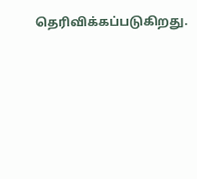தெரிவிக்கப்படுகிறது.